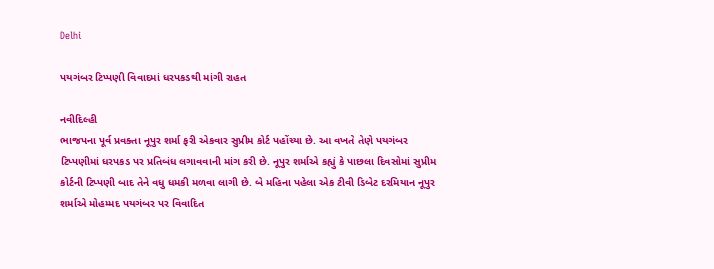Delhi

પયગંબર ટિપ્પણી વિવાદમાં ધરપકડથી માંગી રાહત

નવીદિલ્હી
ભાજપના પૂર્વ પ્રવક્તા નૂપુર શર્મા ફરી એકવાર સુપ્રીમ કોર્ટ પહોંચ્યા છે. આ વખતે તેણે પયગંબર ટિપ્પણીમાં ધરપકડ પર પ્રતિબંધ લગાવવાની માંગ કરી છે. નૂપુર શર્માએ કહ્યું કે પાછલા દિવસોમાં સુપ્રીમ કોર્ટની ટિપ્પણી બાદ તેને વધુ ધમકી મળવા લાગી છે. બે મહિના પહેલા એક ટીવી ડિબેટ દરમિયાન નૂપુર શર્માએ મોહમ્મદ પયગંબર પર વિવાદિત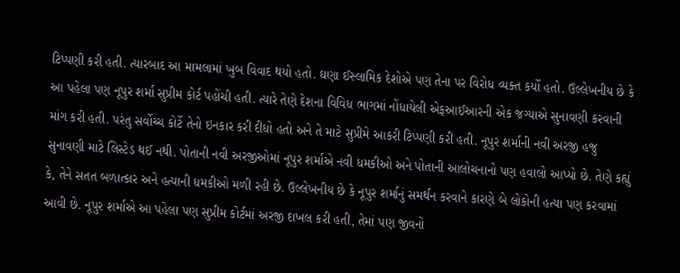ટિપ્પણી કરી હતી. ત્યારબાદ આ મામલામાં ખુબ વિવાદ થયો હતો. ઘણા ઈસ્લામિક દેશોએ પણ તેના પર વિરોધ વ્યક્ત કર્યો હતો. ઉલ્લેખનીય છે કે આ પહેલા પણ નૂપુર શર્મા સુપ્રીમ કોર્ટ પહોંચી હતી. ત્યારે તેણે દેશના વિવિધ ભાગમાં નોંધાયેલી એફઆઈઆરની એક જગ્યાએ સુનાવણી કરવાની માંગ કરી હતી. પરંતુ સર્વોચ્ચ કોર્ટે તેનો ઇનકાર કરી દીધો હતો અને તે માટે સુપ્રીમે આકરી ટિપ્પણી કરી હતી. નૂપુર શર્માની નવી અરજી હજુ સુનાવણી માટે લિસ્ટેડ થઈ નથી. પોતાની નવી અરજીઓમાં નૂપુર શર્માએ નવી ધમકીઓ અને પોતાની આલોચનાનો પણ હવાલો આપ્યો છે. તેણે કહ્યું કે, તેને સતત બળાત્કાર અને હત્યાની ધમકીઓ મળી રહી છે. ઉલ્લેખનીય છે કે નૂપુર શર્માનું સમર્થન કરવાને કારણે બે લોકોની હત્યા પણ કરવામાં આવી છે. નૂપુર શર્માએ આ પહેલા પણ સુપ્રીમ કોર્ટમાં અરજી દાખલ કરી હતી, તેમાં પણ જીવનો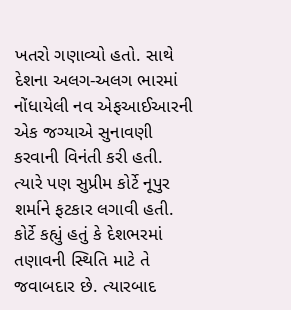ખતરો ગણાવ્યો હતો. સાથે દેશના અલગ-અલગ ભારમાં નોંધાયેલી નવ એફઆઈઆરની એક જગ્યાએ સુનાવણી કરવાની વિનંતી કરી હતી. ત્યારે પણ સુપ્રીમ કોર્ટે નૂપુર શર્માને ફટકાર લગાવી હતી. કોર્ટે કહ્યું હતું કે દેશભરમાં તણાવની સ્થિતિ માટે તે જવાબદાર છે. ત્યારબાદ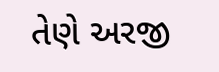તેણે અરજી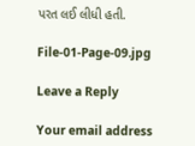પરત લઈ લીધી હતી.

File-01-Page-09.jpg

Leave a Reply

Your email address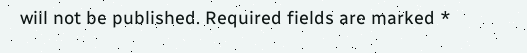will not be published. Required fields are marked *